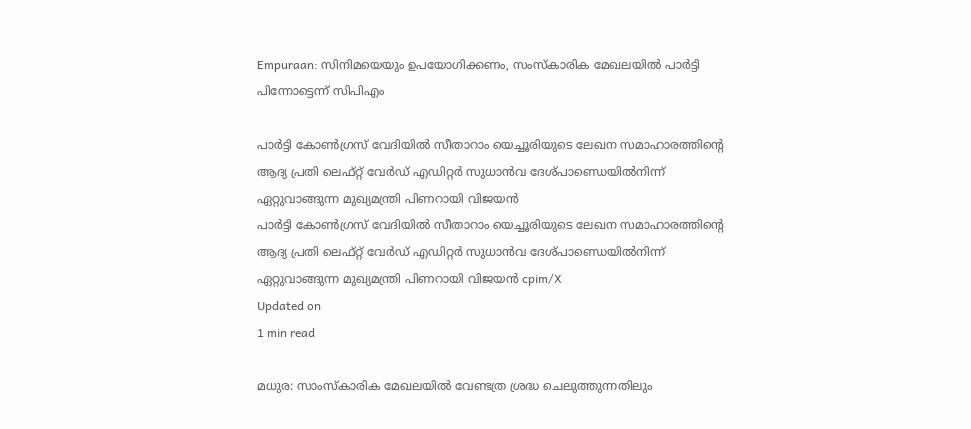Empuraan: സിനിമയെയും ഉപയോഗിക്കണം, സംസ്‌കാരിക മേഖലയില്‍ പാര്‍ട്ടി പിന്നോട്ടെന്ന് സിപിഎം

പാര്‍ട്ടി കോണ്‍ഗ്രസ് വേദിയില്‍ സീതാറാം യെച്ചൂരിയുടെ ലേഖന സമാഹാരത്തിന്റെ ആദ്യ പ്രതി ലെഫ്റ്റ് വേര്‍ഡ് എഡിറ്റര്‍ സുധാന്‍വ ദേശ്പാണ്ഡെയില്‍നിന്ന് ഏറ്റുവാങ്ങുന്ന മുഖ്യമന്ത്രി പിണറായി വിജയന്‍
പാര്‍ട്ടി കോണ്‍ഗ്രസ് വേദിയില്‍ സീതാറാം യെച്ചൂരിയുടെ ലേഖന സമാഹാരത്തിന്റെ ആദ്യ പ്രതി ലെഫ്റ്റ് വേര്‍ഡ് എഡിറ്റര്‍ സുധാന്‍വ ദേശ്പാണ്ഡെയില്‍നിന്ന് ഏറ്റുവാങ്ങുന്ന മുഖ്യമന്ത്രി പിണറായി വിജയന്‍ cpim/X
Updated on
1 min read

മധുര: സാംസ്‌കാരിക മേഖലയില്‍ വേണ്ടത്ര ശ്രദ്ധ ചെലുത്തുന്നതിലും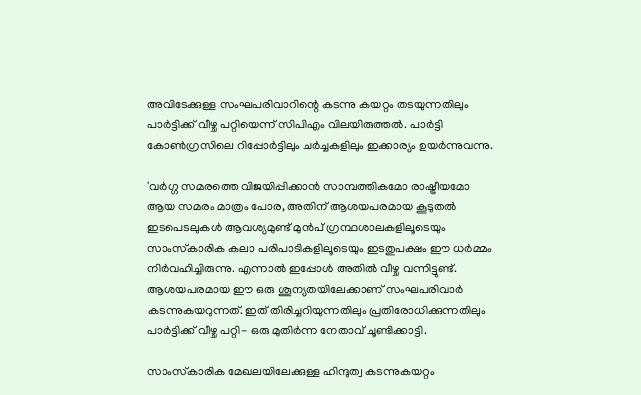അവിടേക്കുള്ള സംഘപരിവാറിന്റെ കടന്നു കയറ്റം തടയുന്നതിലും പാര്‍ട്ടിക്ക് വീഴ്ച പറ്റിയെന്ന് സിപിഎം വിലയിരുത്തല്‍. പാര്‍ട്ടി കോണ്‍ഗ്രസിലെ റിപ്പോര്‍ട്ടിലും ചര്‍ച്ചകളിലും ഇക്കാര്യം ഉയര്‍ന്നുവന്നു.

'വര്‍ഗ്ഗ സമരത്തെ വിജയിപ്പിക്കാന്‍ സാമ്പത്തികമോ രാഷ്ട്രീയമോ ആയ സമരം മാത്രം പോര, അതിന് ആശയപരമായ കൂടുതല്‍ ഇടപെടലുകള്‍ ആവശ്യമുണ്ട് മുന്‍പ് ഗ്രന്ഥശാലകളിലൂടെയും സാംസ്‌കാരിക കലാ പരിപാടികളിലൂടെയും ഇടതുപക്ഷം ഈ ധര്‍മ്മം നിര്‍വഹിച്ചിരുന്നു. എന്നാല്‍ ഇപ്പോള്‍ അതില്‍ വീഴ്ച വന്നിട്ടുണ്ട്. ആശയപരമായ ഈ ഒരു ശൂന്യതയിലേക്കാണ് സംഘപരിവാര്‍ കടന്നുകയറുന്നത്. ഇത് തിരിച്ചറിയുന്നതിലും പ്രതിരോധിക്കുന്നതിലും പാര്‍ട്ടിക്ക് വീഴ്ച പറ്റി- ഒരു മുതിര്‍ന്ന നേതാവ് ചൂണ്ടിക്കാട്ടി.

സാംസ്‌കാരിക മേഖലയിലേക്കുള്ള ഹിന്ദുത്വ കടന്നുകയറ്റം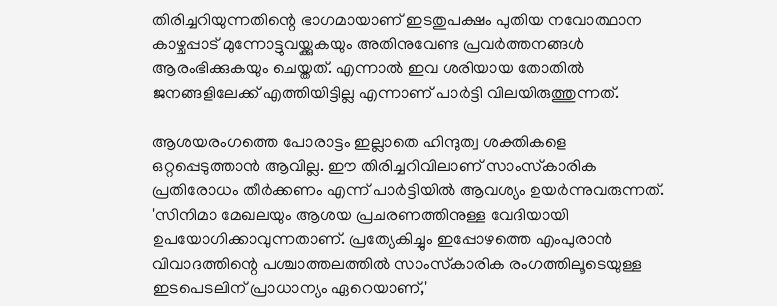തിരിച്ചറിയുന്നതിന്റെ ഭാഗമായാണ് ഇടതുപക്ഷം പുതിയ നവോത്ഥാന കാഴ്ചപ്പാട് മുന്നോട്ടുവയ്ക്കുകയും അതിനുവേണ്ട പ്രവര്‍ത്തനങ്ങള്‍ ആരംഭിക്കുകയും ചെയ്തത്. എന്നാല്‍ ഇവ ശരിയായ തോതില്‍ ജനങ്ങളിലേക്ക് എത്തിയിട്ടില്ല എന്നാണ് പാര്‍ട്ടി വിലയിരുത്തുന്നത്.

ആശയരംഗത്തെ പോരാട്ടം ഇല്ലാതെ ഹിന്ദുത്വ ശക്തികളെ ഒറ്റപ്പെടുത്താന്‍ ആവില്ല. ഈ തിരിച്ചറിവിലാണ് സാംസ്‌കാരിക പ്രതിരോധം തീര്‍ക്കണം എന്ന് പാര്‍ട്ടിയില്‍ ആവശ്യം ഉയര്‍ന്നുവരുന്നത്. 'സിനിമാ മേഖലയും ആശയ പ്രചരണത്തിനുള്ള വേദിയായി ഉപയോഗിക്കാവുന്നതാണ്. പ്രത്യേകിച്ചും ഇപ്പോഴത്തെ എംപുരാന്‍ വിവാദത്തിന്റെ പശ്ചാത്തലത്തില്‍ സാംസ്‌കാരിക രംഗത്തിലൂടെയുള്ള ഇടപെടലിന് പ്രാധാന്യം ഏറെയാണ്,'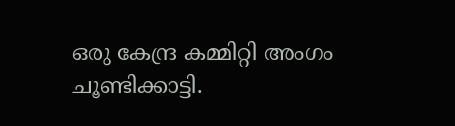ഒരു കേന്ദ്ര കമ്മിറ്റി അംഗം ചൂണ്ടിക്കാട്ടി.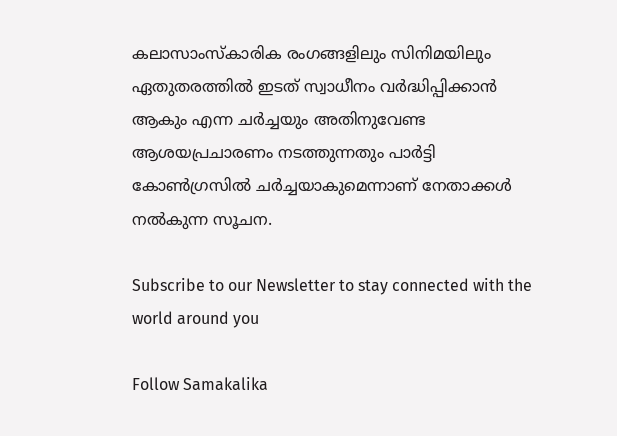കലാസാംസ്‌കാരിക രംഗങ്ങളിലും സിനിമയിലും ഏതുതരത്തില്‍ ഇടത് സ്വാധീനം വര്‍ദ്ധിപ്പിക്കാന്‍ ആകും എന്ന ചര്‍ച്ചയും അതിനുവേണ്ട ആശയപ്രചാരണം നടത്തുന്നതും പാര്‍ട്ടി കോണ്‍ഗ്രസില്‍ ചര്‍ച്ചയാകുമെന്നാണ് നേതാക്കള്‍ നല്‍കുന്ന സൂചന.

Subscribe to our Newsletter to stay connected with the world around you

Follow Samakalika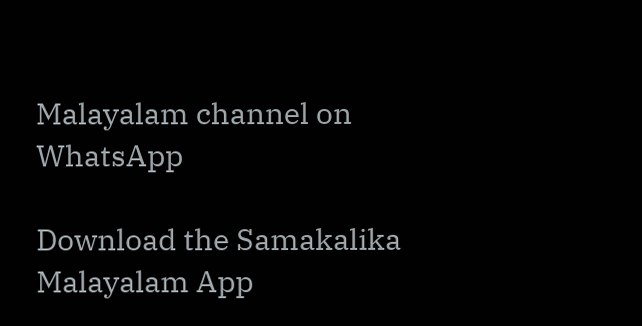Malayalam channel on WhatsApp

Download the Samakalika Malayalam App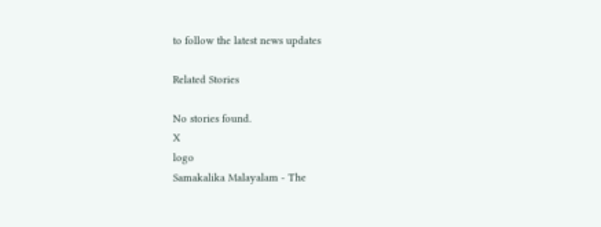to follow the latest news updates

Related Stories

No stories found.
X
logo
Samakalika Malayalam - The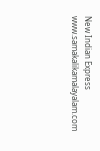New Indian Express
www.samakalikamalayalam.com